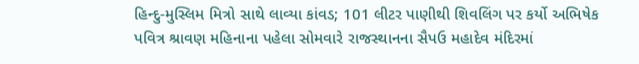હિન્દુ-મુસ્લિમ મિત્રો સાથે લાવ્યા કાંવડ; 101 લીટર પાણીથી શિવલિંગ પર કર્યો અભિષેક
પવિત્ર શ્રાવણ મહિનાના પહેલા સોમવારે રાજસ્થાનના સૈપઉ મહાદેવ મંદિરમાં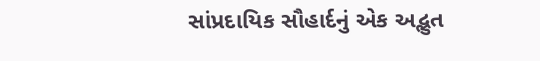સાંપ્રદાયિક સૌહાર્દનું એક અદ્ભુત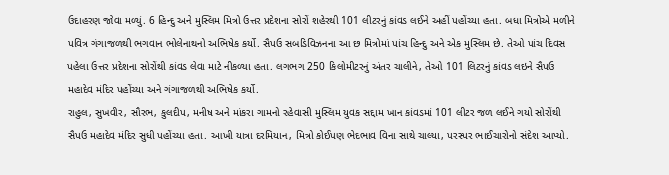ઉદાહરણ જોવા મળ્યું. 6 હિન્દુ અને મુસ્લિમ મિત્રો ઉત્તર પ્રદેશના સોરોં શહેરથી 101 લીટરનું કાંવડ લઈને અહીં પહોંચ્યા હતા. બધા મિત્રોએ મળીને પવિત્ર ગંગાજળથી ભગવાન ભોલેનાથનો અભિષેક કર્યો. સૈપઉ સબડિવિઝનના આ છ મિત્રોમાં પાંચ હિન્દુ અને એક મુસ્લિમ છે. તેઓ પાંચ દિવસ પહેલા ઉત્તર પ્રદેશના સોરોંથી કાંવડ લેવા માટે નીકળ્યા હતા. લગભગ 250 કિલોમીટરનું અંતર ચાલીને, તેઓ 101 લિટરનું કાંવડ લઇને સૈપઉ મહાદેવ મંદિર પહોંચ્યા અને ગંગાજળથી અભિષેક કર્યો.
રાહુલ, સુખવીર, સૌરભ, કુલદીપ, મનીષ અને માંકરા ગામનો રહેવાસી મુસ્લિમ યુવક સદ્દામ ખાન કાંવડમાં 101 લીટર જળ લઈને ગયો સોરોંથી સૈપઉ મહાદેવ મંદિર સુધી પહોંચ્યા હતા. આખી યાત્રા દરમિયાન, મિત્રો કોઈપણ ભેદભાવ વિના સાથે ચાલ્યા, પરસ્પર ભાઈચારોનો સંદેશ આપ્યો.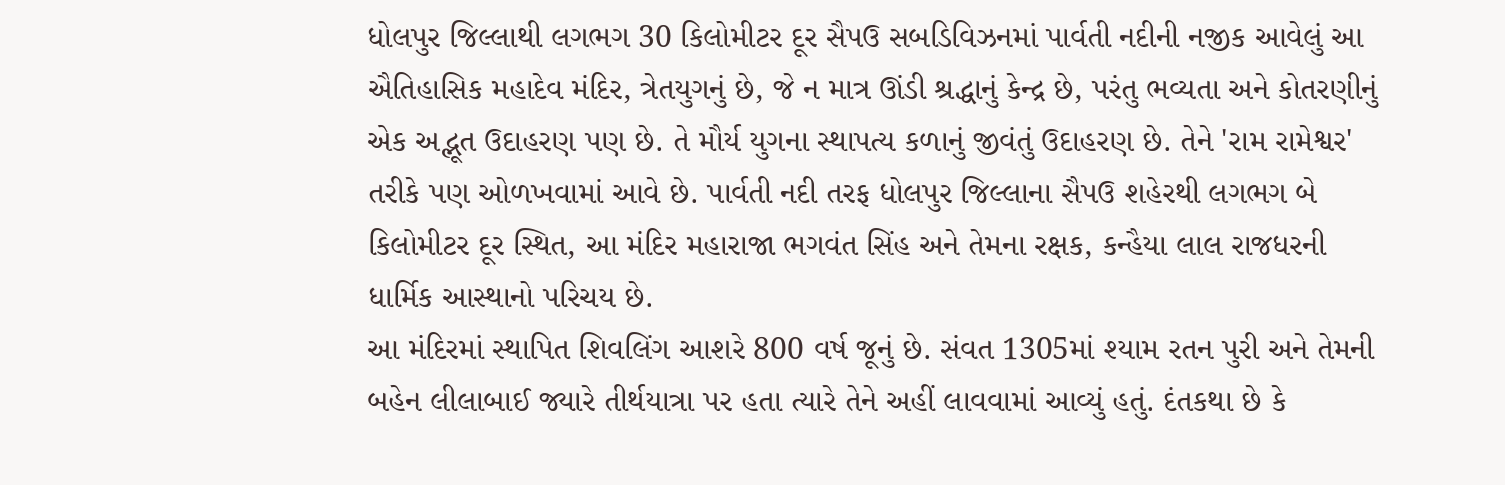ધોલપુર જિલ્લાથી લગભગ 30 કિલોમીટર દૂર સૈપઉ સબડિવિઝનમાં પાર્વતી નદીની નજીક આવેલું આ ઐતિહાસિક મહાદેવ મંદિર, ત્રેતયુગનું છે, જે ન માત્ર ઊંડી શ્રદ્ધાનું કેન્દ્ર છે, પરંતુ ભવ્યતા અને કોતરણીનું એક અદ્ભૂત ઉદાહરણ પણ છે. તે મૌર્ય યુગના સ્થાપત્ય કળાનું જીવંતું ઉદાહરણ છે. તેને 'રામ રામેશ્વર' તરીકે પણ ઓળખવામાં આવે છે. પાર્વતી નદી તરફ ધોલપુર જિલ્લાના સૈપઉ શહેરથી લગભગ બે કિલોમીટર દૂર સ્થિત, આ મંદિર મહારાજા ભગવંત સિંહ અને તેમના રક્ષક, કન્હૈયા લાલ રાજધરની ધાર્મિક આસ્થાનો પરિચય છે.
આ મંદિરમાં સ્થાપિત શિવલિંગ આશરે 800 વર્ષ જૂનું છે. સંવત 1305માં શ્યામ રતન પુરી અને તેમની બહેન લીલાબાઈ જ્યારે તીર્થયાત્રા પર હતા ત્યારે તેને અહીં લાવવામાં આવ્યું હતું. દંતકથા છે કે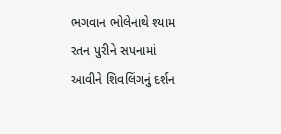ભગવાન ભોલેનાથે શ્યામ રતન પુરીને સપનામાં આવીને શિવલિંગનું દર્શન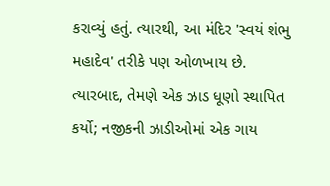કરાવ્યું હતું. ત્યારથી, આ મંદિર 'સ્વયં શંભુ મહાદેવ' તરીકે પણ ઓળખાય છે. ત્યારબાદ, તેમણે એક ઝાડ ધૂણો સ્થાપિત કર્યો; નજીકની ઝાડીઓમાં એક ગાય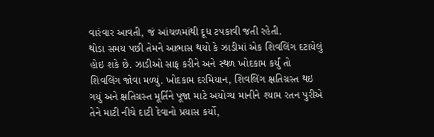વારંવાર આવતી, જં આંચળમાંથી દૂધ ટપકાવી જતી રહેતી.
થોડા સમય પછી તેમને આભાસ થયો કે ઝાડીમાં એક શિવલિંગ દટાયેલું હોઇ શકે છે. ઝાડીઓ સાફ કરીને અને સ્થળ ખોદકામ કર્યું તો શિવલિંગ જોવા મળ્યું. ખોદકામ દરમિયાન, શિવલિંગ ક્ષતિગ્રસ્ત થઇ ગયું અને ક્ષતિગ્રસ્ત મૂર્તિને પૂજા માટે અયોગ્ય માનીને શ્યામ રતન પુરીએ તેને માટી નીચે દાટી દેવાનો પ્રયાસ કર્યો,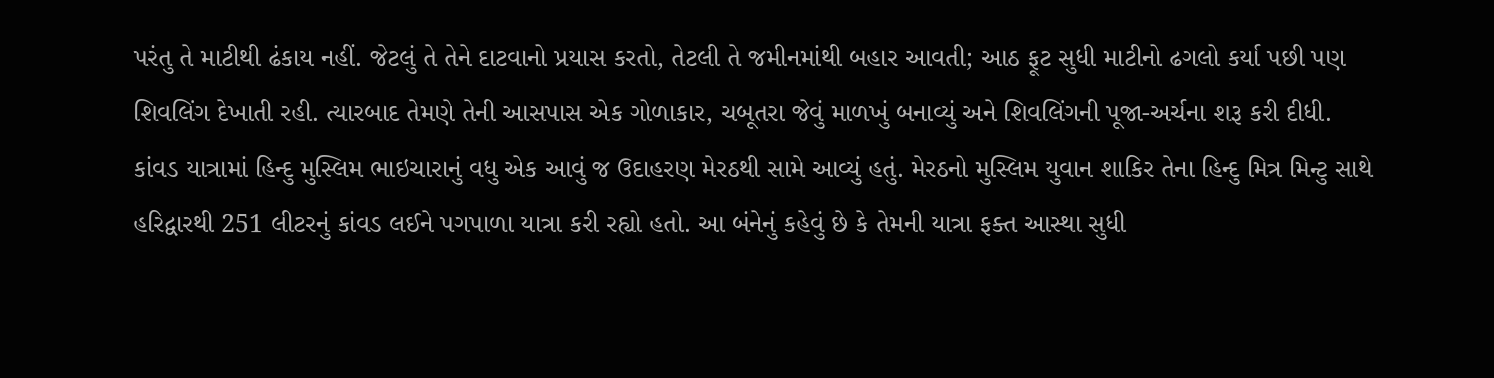પરંતુ તે માટીથી ઢંકાય નહીં. જેટલું તે તેને દાટવાનો પ્રયાસ કરતો, તેટલી તે જમીનમાંથી બહાર આવતી; આઠ ફૂટ સુધી માટીનો ઢગલો કર્યા પછી પણ શિવલિંગ દેખાતી રહી. ત્યારબાદ તેમણે તેની આસપાસ એક ગોળાકાર, ચબૂતરા જેવું માળખું બનાવ્યું અને શિવલિંગની પૂજા-અર્ચના શરૂ કરી દીધી.
કાંવડ યાત્રામાં હિન્દુ મુસ્લિમ ભાઇચારાનું વધુ એક આવું જ ઉદાહરણ મેરઠથી સામે આવ્યું હતું. મેરઠનો મુસ્લિમ યુવાન શાકિર તેના હિન્દુ મિત્ર મિન્ટુ સાથે હરિદ્વારથી 251 લીટરનું કાંવડ લઈને પગપાળા યાત્રા કરી રહ્યો હતો. આ બંનેનું કહેવું છે કે તેમની યાત્રા ફક્ત આસ્થા સુધી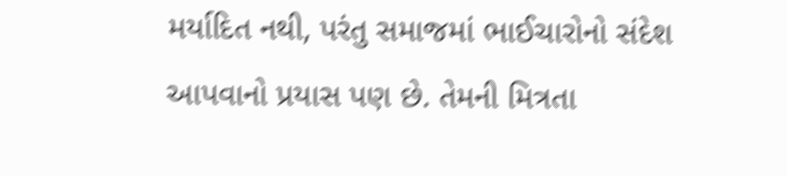મર્યાદિત નથી, પરંતુ સમાજમાં ભાઈચારોનો સંદેશ આપવાનો પ્રયાસ પણ છે. તેમની મિત્રતા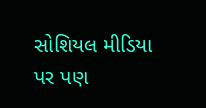સોશિયલ મીડિયા પર પણ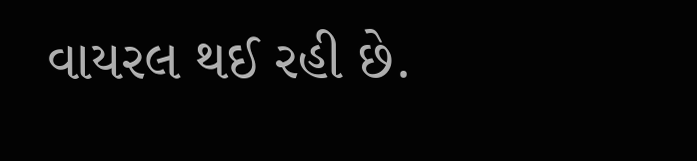વાયરલ થઈ રહી છે.